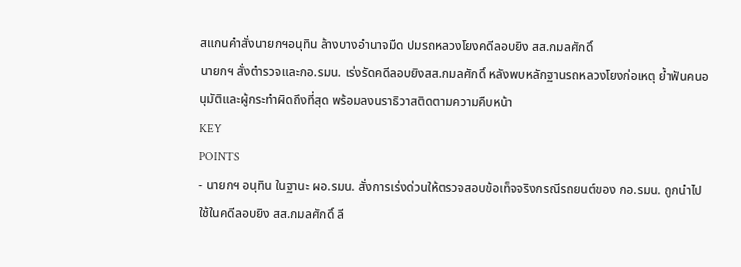สแกนคำสั่งนายกฯอนุทิน ล้างบางอำนาจมืด ปมรถหลวงโยงคดีลอบยิง สส.กมลศักดิ์
นายกฯ สั่งตำรวจและกอ.รมน. เร่งรัดคดีลอบยิงสส.กมลศักดิ์ หลังพบหลักฐานรถหลวงโยงก่อเหตุ ย้ำฟันคนอนุมัติและผู้กระทำผิดถึงที่สุด พร้อมลงนราธิวาสติดตามความคืบหน้า
KEY
POINTS
- นายกฯ อนุทิน ในฐานะ ผอ.รมน. สั่งการเร่งด่วนให้ตรวจสอบข้อเท็จจริงกรณีรถยนต์ของ กอ.รมน. ถูกนำไปใช้ในคดีลอบยิง สส.กมลศักดิ์ ลี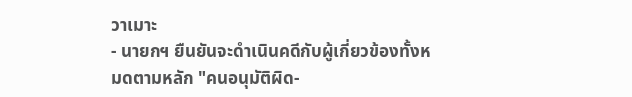วาเมาะ
- นายกฯ ยืนยันจะดำเนินคดีกับผู้เกี่ยวข้องทั้งหมดตามหลัก "คนอนุมัติผิด-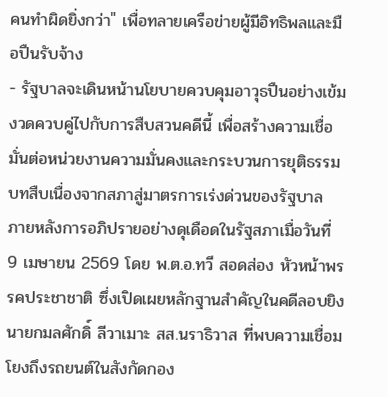คนทำผิดยิ่งกว่า" เพื่อทลายเครือข่ายผู้มีอิทธิพลและมือปืนรับจ้าง
- รัฐบาลจะเดินหน้านโยบายควบคุมอาวุธปืนอย่างเข้มงวดควบคู่ไปกับการสืบสวนคดีนี้ เพื่อสร้างความเชื่อมั่นต่อหน่วยงานความมั่นคงและกระบวนการยุติธรรม
บทสืบเนื่องจากสภาสู่มาตรการเร่งด่วนของรัฐบาล
ภายหลังการอภิปรายอย่างดุเดือดในรัฐสภาเมื่อวันที่ 9 เมษายน 2569 โดย พ.ต.อ.ทวี สอดส่อง หัวหน้าพรรคประชาชาติ ซึ่งเปิดเผยหลักฐานสำคัญในคดีลอบยิง นายกมลศักดิ์ ลีวาเมาะ สส.นราธิวาส ที่พบความเชื่อมโยงถึงรถยนต์ในสังกัดกอง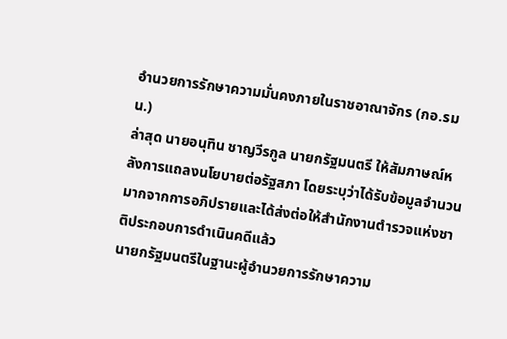อำนวยการรักษาความมั่นคงภายในราชอาณาจักร (กอ.รมน.)
ล่าสุด นายอนุทิน ชาญวีรกูล นายกรัฐมนตรี ให้สัมภาษณ์หลังการแถลงนโยบายต่อรัฐสภา โดยระบุว่าได้รับข้อมูลจำนวนมากจากการอภิปรายและได้ส่งต่อให้สำนักงานตำรวจแห่งชาติประกอบการดำเนินคดีแล้ว
นายกรัฐมนตรีในฐานะผู้อำนวยการรักษาความ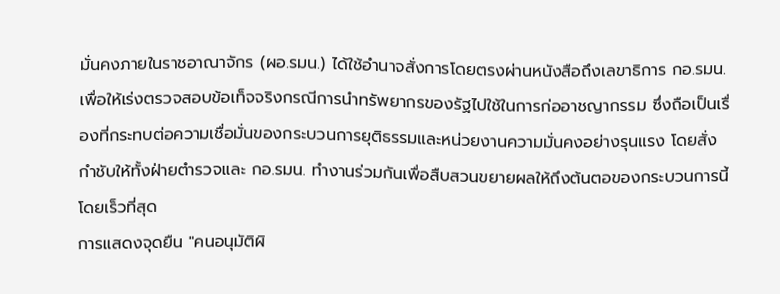มั่นคงภายในราชอาณาจักร (ผอ.รมน.) ได้ใช้อำนาจสั่งการโดยตรงผ่านหนังสือถึงเลขาธิการ กอ.รมน. เพื่อให้เร่งตรวจสอบข้อเท็จจริงกรณีการนำทรัพยากรของรัฐไปใช้ในการก่ออาชญากรรม ซึ่งถือเป็นเรื่องที่กระทบต่อความเชื่อมั่นของกระบวนการยุติธรรมและหน่วยงานความมั่นคงอย่างรุนแรง โดยสั่งกำชับให้ทั้งฝ่ายตำรวจและ กอ.รมน. ทำงานร่วมกันเพื่อสืบสวนขยายผลให้ถึงต้นตอของกระบวนการนี้โดยเร็วที่สุด
การแสดงจุดยืน "คนอนุมัติผิ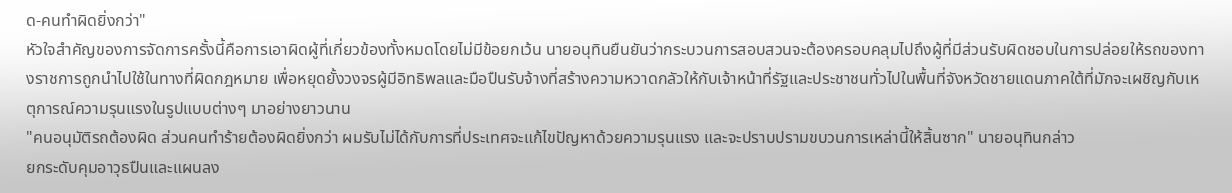ด-คนทำผิดยิ่งกว่า"
หัวใจสำคัญของการจัดการครั้งนี้คือการเอาผิดผู้ที่เกี่ยวข้องทั้งหมดโดยไม่มีข้อยกเว้น นายอนุทินยืนยันว่ากระบวนการสอบสวนจะต้องครอบคลุมไปถึงผู้ที่มีส่วนรับผิดชอบในการปล่อยให้รถของทางราชการถูกนำไปใช้ในทางที่ผิดกฎหมาย เพื่อหยุดยั้งวงจรผู้มีอิทธิพลและมือปืนรับจ้างที่สร้างความหวาดกลัวให้กับเจ้าหน้าที่รัฐและประชาชนทั่วไปในพื้นที่จังหวัดชายแดนภาคใต้ที่มักจะเผชิญกับเหตุการณ์ความรุนแรงในรูปแบบต่างๆ มาอย่างยาวนาน
"คนอนุมัติรถต้องผิด ส่วนคนทำร้ายต้องผิดยิ่งกว่า ผมรับไม่ได้กับการที่ประเทศจะแก้ไขปัญหาด้วยความรุนแรง และจะปราบปรามขบวนการเหล่านี้ให้สิ้นซาก" นายอนุทินกล่าว
ยกระดับคุมอาวุธปืนและแผนลง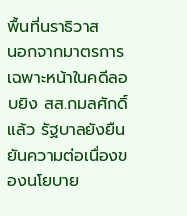พื้นที่นราธิวาส
นอกจากมาตรการเฉพาะหน้าในคดีลอบยิง สส.กมลศักดิ์แล้ว รัฐบาลยังยืนยันความต่อเนื่องของนโยบาย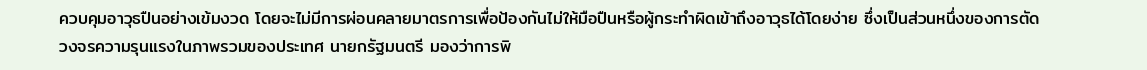ควบคุมอาวุธปืนอย่างเข้มงวด โดยจะไม่มีการผ่อนคลายมาตรการเพื่อป้องกันไม่ให้มือปืนหรือผู้กระทำผิดเข้าถึงอาวุธได้โดยง่าย ซึ่งเป็นส่วนหนึ่งของการตัดวงจรความรุนแรงในภาพรวมของประเทศ นายกรัฐมนตรี มองว่าการพิ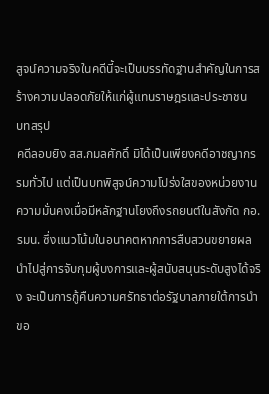สูจน์ความจริงในคดีนี้จะเป็นบรรทัดฐานสำคัญในการสร้างความปลอดภัยให้แก่ผู้แทนราษฎรและประชาชน
บทสรุป
คดีลอบยิง สส.กมลศักดิ์ มิได้เป็นเพียงคดีอาชญากรรมทั่วไป แต่เป็นบทพิสูจน์ความโปร่งใสของหน่วยงานความมั่นคงเมื่อมีหลักฐานโยงถึงรถยนต์ในสังกัด กอ.รมน. ซึ่งแนวโน้มในอนาคตหากการสืบสวนขยายผลนำไปสู่การจับกุมผู้บงการและผู้สนับสนุนระดับสูงได้จริง จะเป็นการกู้คืนความศรัทธาต่อรัฐบาลภายใต้การนำขอ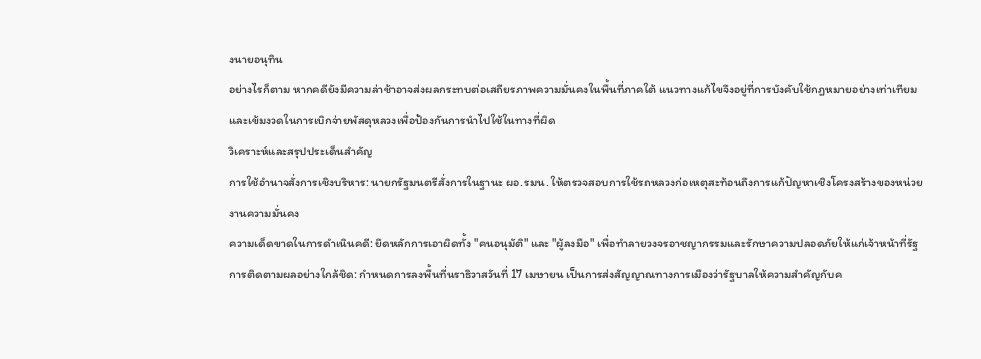งนายอนุทิน
อย่างไรก็ตาม หากคดียังมีความล่าช้าอาจส่งผลกระทบต่อเสถียรภาพความมั่นคงในพื้นที่ภาคใต้ แนวทางแก้ไขจึงอยู่ที่การบังคับใช้กฎหมายอย่างเท่าเทียมและเข้มงวดในการเบิกจ่ายพัสดุหลวงเพื่อป้องกันการนำไปใช้ในทางที่ผิด
วิเคราะห์และสรุปประเด็นสำคัญ
การใช้อำนาจสั่งการเชิงบริหาร: นายกรัฐมนตรีสั่งการในฐานะ ผอ.รมน. ให้ตรวจสอบการใช้รถหลวงก่อเหตุสะท้อนถึงการแก้ปัญหาเชิงโครงสร้างของหน่วยงานความมั่นคง
ความเด็ดขาดในการดำเนินคดี: ยึดหลักการเอาผิดทั้ง "คนอนุมัติ" และ "ผู้ลงมือ" เพื่อทำลายวงจรอาชญากรรมและรักษาความปลอดภัยให้แก่เจ้าหน้าที่รัฐ
การติดตามผลอย่างใกล้ชิด: กำหนดการลงพื้นที่นราธิวาสวันที่ 17 เมษายน เป็นการส่งสัญญาณทางการเมืองว่ารัฐบาลให้ความสำคัญกับค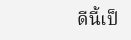ดีนี้เป็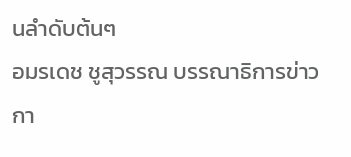นลำดับต้นๆ
อมรเดช ชูสุวรรณ บรรณาธิการข่าวกา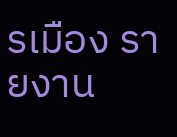รเมือง รายงาน